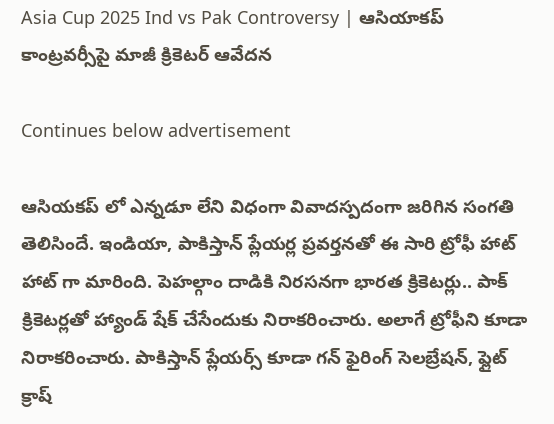Asia Cup 2025 Ind vs Pak Controversy | ఆసియాక‌ప్ కాంట్రవర్సీపై మాజీ క్రికెట‌ర్ ఆవేద‌న‌

Continues below advertisement

ఆసియ‌క‌ప్ లో ఎన్న‌డూ లేని విధంగా వివాదస్ప‌దంగా జరిగిన సంగ‌తి తెలిసిందే. ఇండియా, పాకిస్తాన్ ప్లేయ‌ర్ల ప్ర‌వ‌ర్త‌న‌తో ఈ సారి ట్రోఫీ హాట్ హాట్ గా మారింది. పెహ‌ల్గాం దాడికి నిర‌స‌న‌గా భార‌త క్రికెట‌ర్లు.. పాక్ క్రికెట‌ర్ల‌తో హ్యాండ్ షేక్ చేసేందుకు నిరాక‌రించారు. అలాగే ట్రోఫీని కూడా నిరాకరించారు. పాకిస్తాన్ ప్లేయర్స్ కూడా గన్ ఫైరింగ్ సెలబ్రేషన్, ఫ్లైట్ క్రాష్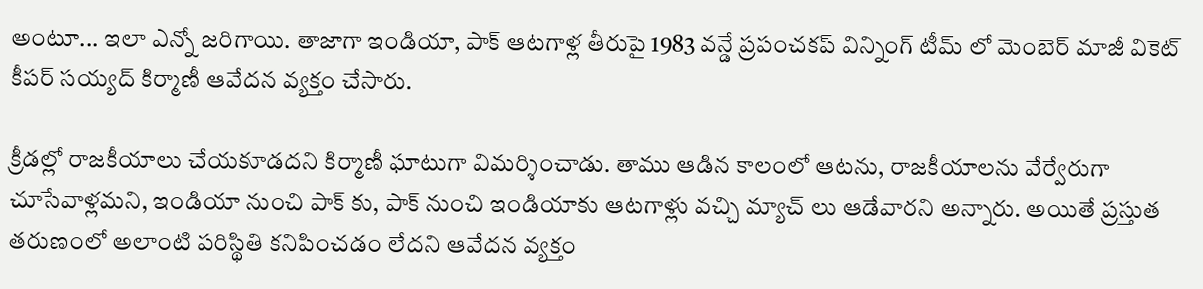అంటూ... ఇలా ఎన్నో జరిగాయి. తాజాగా ఇండియా, పాక్ ఆటగాళ్ల తీరుపై 1983 వ‌న్డే ప్ర‌పంచ‌క‌ప్ విన్నింగ్ టీమ్ లో మెంబెర్ మాజీ వికెట్ కీప‌ర్ స‌య్య‌ద్ కిర్మాణీ ఆవేదన వ్యక్తం చేసారు.

క్రీడ‌ల్లో రాజ‌కీయాలు చేయ‌కూడద‌ని కిర్మాణీ ఘాటుగా విమ‌ర్శించాడు. తాము ఆడిన కాలంలో ఆట‌ను, రాజ‌కీయాల‌ను వేర్వేరుగా చూసేవాళ్ల‌మ‌ని, ఇండియా నుంచి పాక్ కు, పాక్ నుంచి ఇండియాకు ఆట‌గాళ్లు వ‌చ్చి మ్యాచ్ లు ఆడేవార‌ని అన్నారు. అయితే ప్ర‌స్తుత త‌రుణంలో అలాంటి ప‌రిస్థితి క‌నిపించ‌డం లేద‌ని ఆవేద‌న వ్య‌క్తం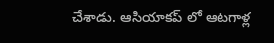చేశాడు. ఆసియాక‌ప్ లో ఆట‌గాళ్ల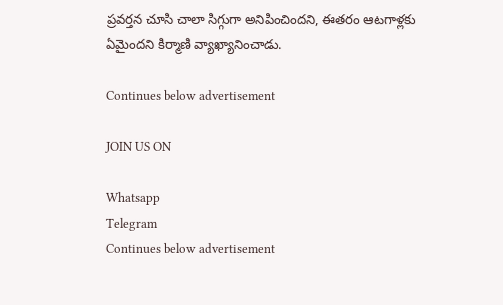ప్ర‌వర్త‌న చూసి చాలా సిగ్గుగా అనిపించింద‌ని, ఈత‌రం ఆట‌గాళ్ల‌కు ఏమైంద‌ని కిర్మాణి వ్యాఖ్యానించాడు.

Continues below advertisement

JOIN US ON

Whatsapp
Telegram
Continues below advertisement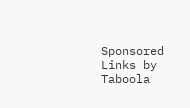Sponsored Links by Taboola